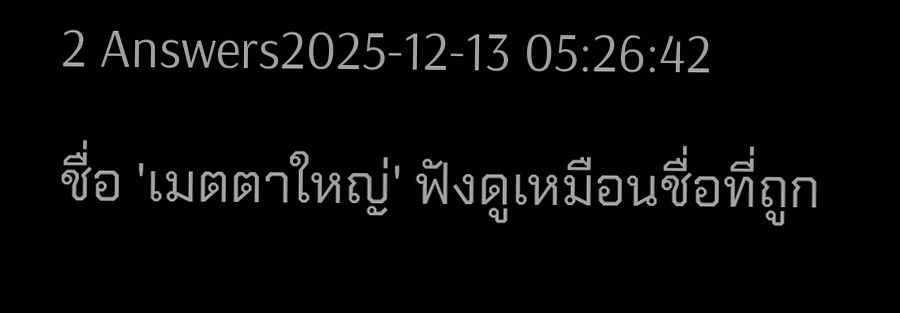2 Answers2025-12-13 05:26:42
ชื่อ 'เมตตาใหญ่' ฟังดูเหมือนชื่อที่ถูก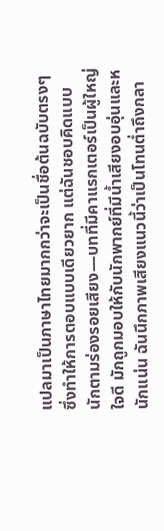แปลมาเป็นภาษาไทยมากกว่าจะเป็นชื่อต้นฉบับตรงๆ ซึ่งทำให้การตอบแบบเดียวยาก แต่ฉันชอบคิดแบบนักตามร่องรอยเสียง—บทที่มีคาแรกเตอร์เป็นผู้ใหญ่ใจดี มักถูกมอบให้กับนักพากย์ที่มีน้ำเสียงอบอุ่นและหนักแน่น ฉันนึกภาพเสียงแนวนี้ว่าเป็นโทนต่ำถึงกลา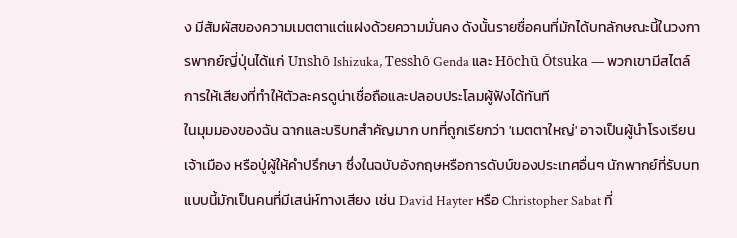ง มีสัมผัสของความเมตตาแต่แฝงด้วยความมั่นคง ดังนั้นรายชื่อคนที่มักได้บทลักษณะนี้ในวงการพากย์ญี่ปุ่นได้แก่ Unshō Ishizuka, Tesshō Genda และ Hōchū Ōtsuka — พวกเขามีสไตล์การให้เสียงที่ทำให้ตัวละครดูน่าเชื่อถือและปลอบประโลมผู้ฟังได้ทันที
ในมุมมองของฉัน ฉากและบริบทสำคัญมาก บทที่ถูกเรียกว่า 'เมตตาใหญ่' อาจเป็นผู้นำโรงเรียน เจ้าเมือง หรือปู่ผู้ให้คำปรึกษา ซึ่งในฉบับอังกฤษหรือการดับบ์ของประเทศอื่นๆ นักพากย์ที่รับบทแบบนี้มักเป็นคนที่มีเสน่ห์ทางเสียง เช่น David Hayter หรือ Christopher Sabat ที่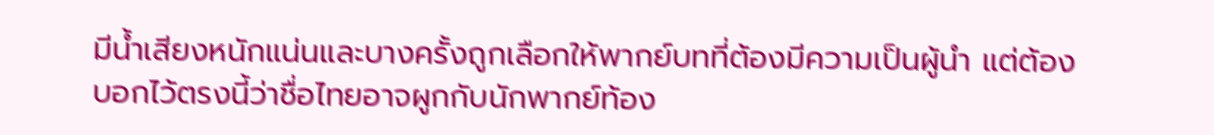มีน้ำเสียงหนักแน่นและบางครั้งถูกเลือกให้พากย์บทที่ต้องมีความเป็นผู้นำ แต่ต้องบอกไว้ตรงนี้ว่าชื่อไทยอาจผูกกับนักพากย์ท้อง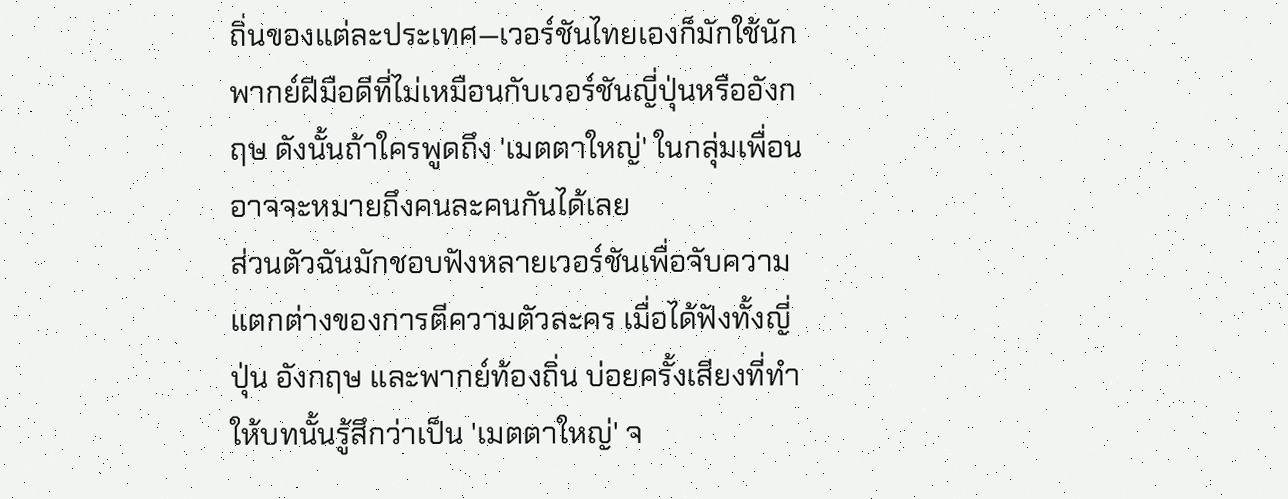ถิ่นของแต่ละประเทศ—เวอร์ชันไทยเองก็มักใช้นักพากย์ฝีมือดีที่ไม่เหมือนกับเวอร์ชันญี่ปุ่นหรืออังกฤษ ดังนั้นถ้าใครพูดถึง 'เมตตาใหญ่' ในกลุ่มเพื่อน อาจจะหมายถึงคนละคนกันได้เลย
ส่วนตัวฉันมักชอบฟังหลายเวอร์ชันเพื่อจับความแตกต่างของการตีความตัวละคร เมื่อได้ฟังทั้งญี่ปุ่น อังกฤษ และพากย์ท้องถิ่น บ่อยครั้งเสียงที่ทำให้บทนั้นรู้สึกว่าเป็น 'เมตตาใหญ่' จ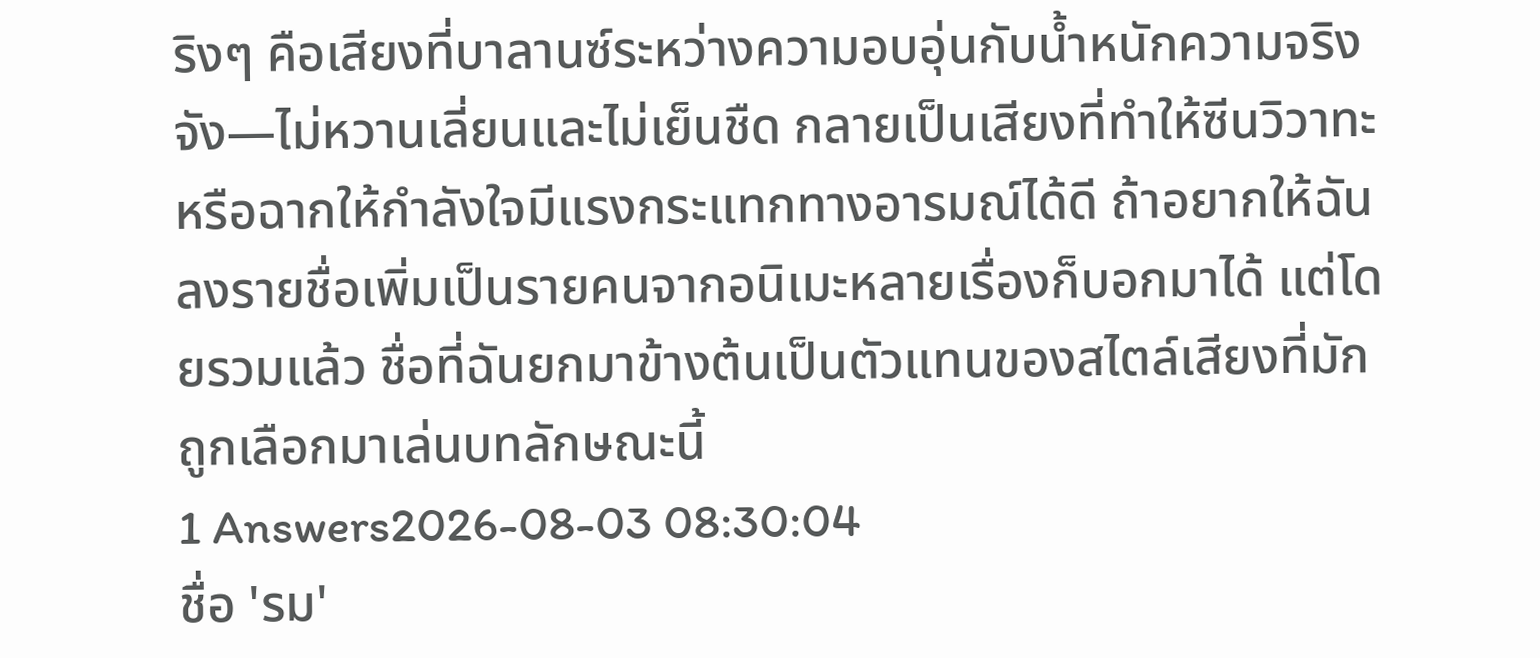ริงๆ คือเสียงที่บาลานซ์ระหว่างความอบอุ่นกับน้ำหนักความจริงจัง—ไม่หวานเลี่ยนและไม่เย็นชืด กลายเป็นเสียงที่ทำให้ซีนวิวาทะหรือฉากให้กำลังใจมีแรงกระแทกทางอารมณ์ได้ดี ถ้าอยากให้ฉันลงรายชื่อเพิ่มเป็นรายคนจากอนิเมะหลายเรื่องก็บอกมาได้ แต่โดยรวมแล้ว ชื่อที่ฉันยกมาข้างต้นเป็นตัวแทนของสไตล์เสียงที่มักถูกเลือกมาเล่นบทลักษณะนี้
1 Answers2026-08-03 08:30:04
ชื่อ 'รม'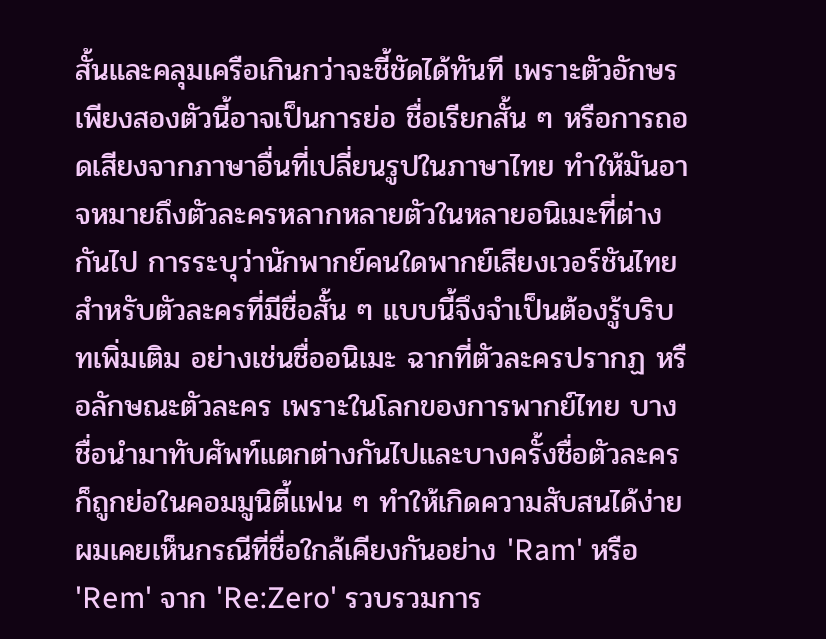สั้นและคลุมเครือเกินกว่าจะชี้ชัดได้ทันที เพราะตัวอักษรเพียงสองตัวนี้อาจเป็นการย่อ ชื่อเรียกสั้น ๆ หรือการถอดเสียงจากภาษาอื่นที่เปลี่ยนรูปในภาษาไทย ทำให้มันอาจหมายถึงตัวละครหลากหลายตัวในหลายอนิเมะที่ต่างกันไป การระบุว่านักพากย์คนใดพากย์เสียงเวอร์ชันไทยสำหรับตัวละครที่มีชื่อสั้น ๆ แบบนี้จึงจำเป็นต้องรู้บริบทเพิ่มเติม อย่างเช่นชื่ออนิเมะ ฉากที่ตัวละครปรากฏ หรือลักษณะตัวละคร เพราะในโลกของการพากย์ไทย บางชื่อนำมาทับศัพท์แตกต่างกันไปและบางครั้งชื่อตัวละครก็ถูกย่อในคอมมูนิตี้แฟน ๆ ทำให้เกิดความสับสนได้ง่าย
ผมเคยเห็นกรณีที่ชื่อใกล้เคียงกันอย่าง 'Ram' หรือ 'Rem' จาก 'Re:Zero' รวบรวมการ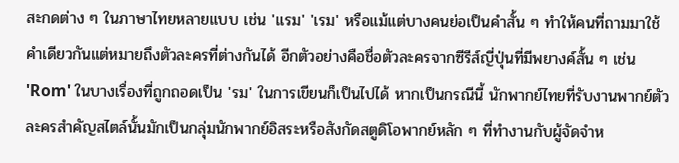สะกดต่าง ๆ ในภาษาไทยหลายแบบ เช่น 'แรม' 'เรม' หรือแม้แต่บางคนย่อเป็นคำสั้น ๆ ทำให้คนที่ถามมาใช้คำเดียวกันแต่หมายถึงตัวละครที่ต่างกันได้ อีกตัวอย่างคือชื่อตัวละครจากซีรีส์ญี่ปุ่นที่มีพยางค์สั้น ๆ เช่น 'Rom' ในบางเรื่องที่ถูกถอดเป็น 'รม' ในการเขียนก็เป็นไปได้ หากเป็นกรณีนี้ นักพากย์ไทยที่รับงานพากย์ตัวละครสำคัญสไตล์นั้นมักเป็นกลุ่มนักพากย์อิสระหรือสังกัดสตูดิโอพากย์หลัก ๆ ที่ทำงานกับผู้จัดจำห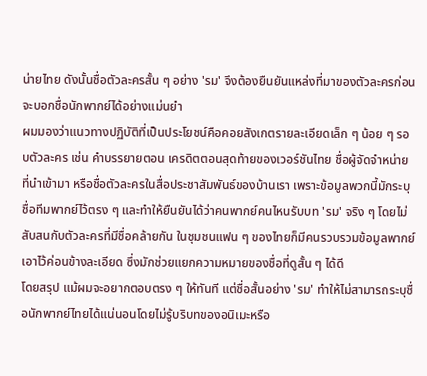น่ายไทย ดังนั้นชื่อตัวละครสั้น ๆ อย่าง 'รม' จึงต้องยืนยันแหล่งที่มาของตัวละครก่อนจะบอกชื่อนักพากย์ได้อย่างแม่นยำ
ผมมองว่าแนวทางปฏิบัติที่เป็นประโยชน์คือคอยสังเกตรายละเอียดเล็ก ๆ น้อย ๆ รอบตัวละคร เช่น คำบรรยายตอน เครดิตตอนสุดท้ายของเวอร์ชันไทย ชื่อผู้จัดจำหน่ายที่นำเข้ามา หรือชื่อตัวละครในสื่อประชาสัมพันธ์ของบ้านเรา เพราะข้อมูลพวกนี้มักระบุชื่อทีมพากย์ไว้ตรง ๆ และทำให้ยืนยันได้ว่าคนพากย์คนไหนรับบท 'รม' จริง ๆ โดยไม่สับสนกับตัวละครที่มีชื่อคล้ายกัน ในชุมชนแฟน ๆ ของไทยก็มีคนรวบรวมข้อมูลพากย์เอาไว้ค่อนข้างละเอียด ซึ่งมักช่วยแยกความหมายของชื่อที่ดูสั้น ๆ ได้ดี
โดยสรุป แม้ผมจะอยากตอบตรง ๆ ให้ทันที แต่ชื่อสั้นอย่าง 'รม' ทำให้ไม่สามารถระบุชื่อนักพากย์ไทยได้แน่นอนโดยไม่รู้บริบทของอนิเมะหรือ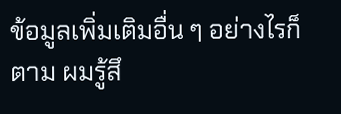ข้อมูลเพิ่มเติมอื่น ๆ อย่างไรก็ตาม ผมรู้สึ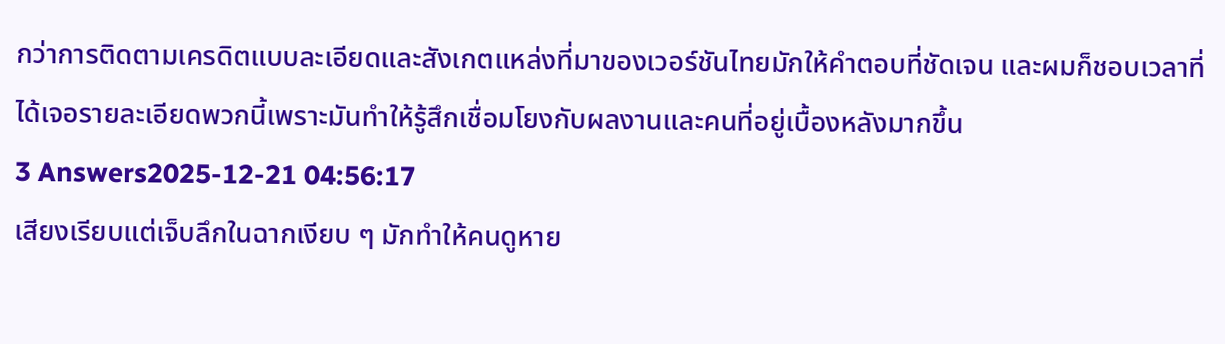กว่าการติดตามเครดิตแบบละเอียดและสังเกตแหล่งที่มาของเวอร์ชันไทยมักให้คำตอบที่ชัดเจน และผมก็ชอบเวลาที่ได้เจอรายละเอียดพวกนี้เพราะมันทำให้รู้สึกเชื่อมโยงกับผลงานและคนที่อยู่เบื้องหลังมากขึ้น
3 Answers2025-12-21 04:56:17
เสียงเรียบแต่เจ็บลึกในฉากเงียบ ๆ มักทำให้คนดูหาย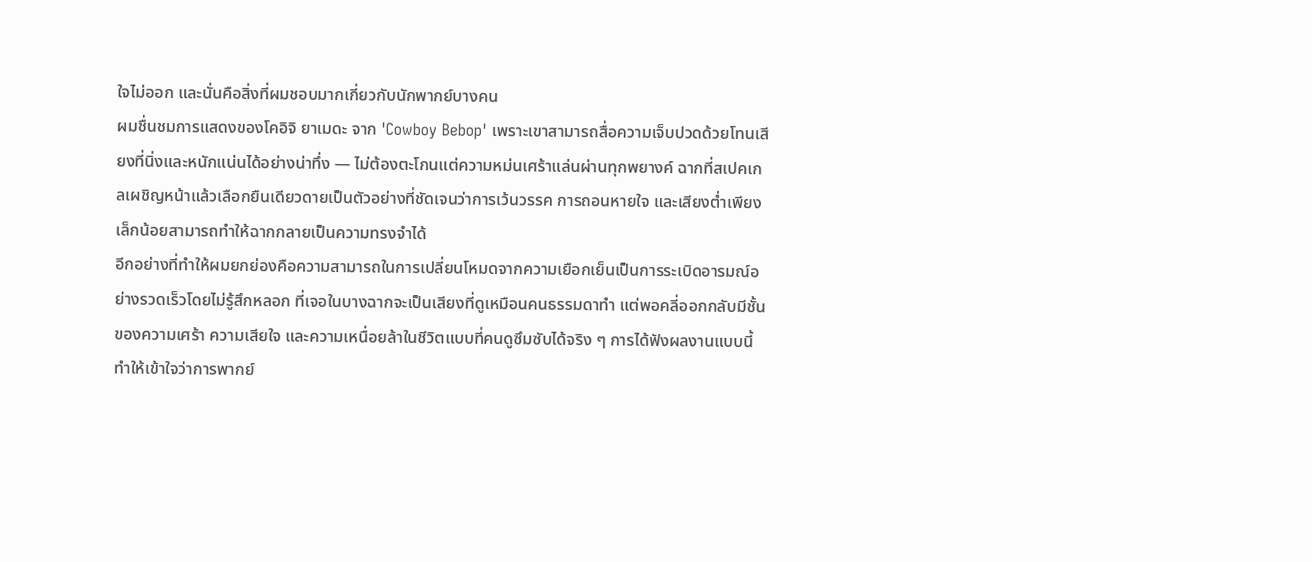ใจไม่ออก และนั่นคือสิ่งที่ผมชอบมากเกี่ยวกับนักพากย์บางคน
ผมชื่นชมการแสดงของโคอิจิ ยาเมดะ จาก 'Cowboy Bebop' เพราะเขาสามารถสื่อความเจ็บปวดด้วยโทนเสียงที่นิ่งและหนักแน่นได้อย่างน่าทึ่ง — ไม่ต้องตะโกนแต่ความหม่นเศร้าแล่นผ่านทุกพยางค์ ฉากที่สเปคเกลเผชิญหน้าแล้วเลือกยืนเดียวดายเป็นตัวอย่างที่ชัดเจนว่าการเว้นวรรค การถอนหายใจ และเสียงต่ำเพียงเล็กน้อยสามารถทำให้ฉากกลายเป็นความทรงจำได้
อีกอย่างที่ทำให้ผมยกย่องคือความสามารถในการเปลี่ยนโหมดจากความเยือกเย็นเป็นการระเบิดอารมณ์อย่างรวดเร็วโดยไม่รู้สึกหลอก ที่เจอในบางฉากจะเป็นเสียงที่ดูเหมือนคนธรรมดาทำ แต่พอคลี่ออกกลับมีชั้นของความเศร้า ความเสียใจ และความเหนื่อยล้าในชีวิตแบบที่คนดูซึมซับได้จริง ๆ การได้ฟังผลงานแบบนี้ทำให้เข้าใจว่าการพากย์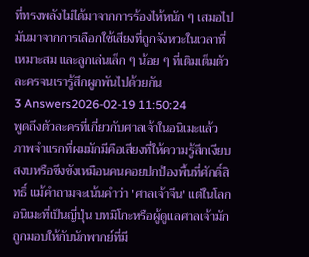ที่ทรงพลังไม่ได้มาจากการร้องไห้หนัก ๆ เสมอไป มันมาจากการเลือกใช้เสียงที่ถูกจังหวะในเวลาที่เหมาะสม และลูกเล่นเล็ก ๆ น้อย ๆ ที่เติมเต็มตัวละครจนเรารู้สึกผูกพันไปด้วยกัน
3 Answers2026-02-19 11:50:24
พูดถึงตัวละครที่เกี่ยวกับศาลเจ้าในอนิเมะแล้ว ภาพจำแรกที่ผมมักมีคือเสียงที่ให้ความรู้สึกเงียบสงบหรือขึงขังเหมือนคนคอยปกป้องพื้นที่ศักดิ์สิทธิ์ แม้คำถามจะเน้นคำว่า 'ศาลเจ้าจีน' แต่ในโลกอนิเมะที่เป็นญี่ปุ่น บทมิโกะหรือผู้ดูแลศาลเจ้ามักถูกมอบให้กับนักพากย์ที่มี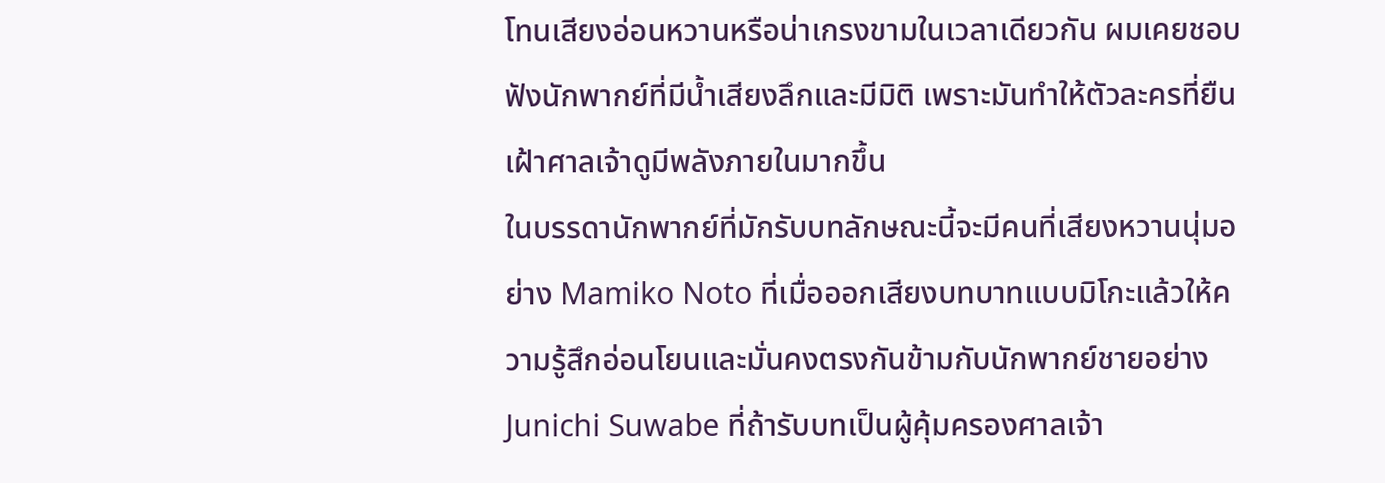โทนเสียงอ่อนหวานหรือน่าเกรงขามในเวลาเดียวกัน ผมเคยชอบฟังนักพากย์ที่มีน้ำเสียงลึกและมีมิติ เพราะมันทำให้ตัวละครที่ยืนเฝ้าศาลเจ้าดูมีพลังภายในมากขึ้น
ในบรรดานักพากย์ที่มักรับบทลักษณะนี้จะมีคนที่เสียงหวานนุ่มอย่าง Mamiko Noto ที่เมื่อออกเสียงบทบาทแบบมิโกะแล้วให้ความรู้สึกอ่อนโยนและมั่นคงตรงกันข้ามกับนักพากย์ชายอย่าง Junichi Suwabe ที่ถ้ารับบทเป็นผู้คุ้มครองศาลเจ้า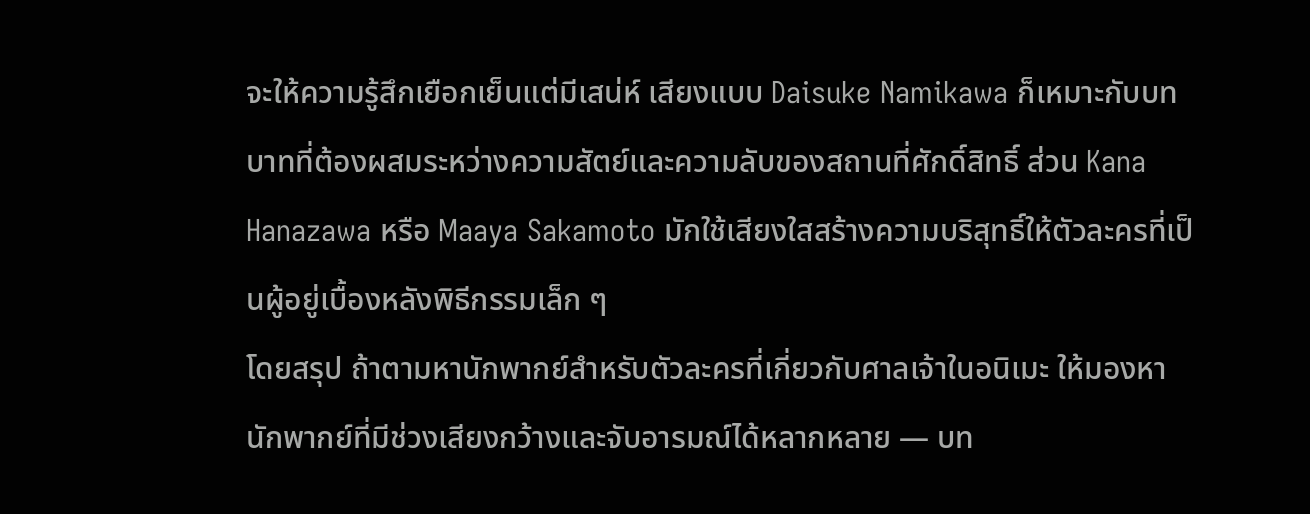จะให้ความรู้สึกเยือกเย็นแต่มีเสน่ห์ เสียงแบบ Daisuke Namikawa ก็เหมาะกับบทบาทที่ต้องผสมระหว่างความสัตย์และความลับของสถานที่ศักดิ์สิทธิ์ ส่วน Kana Hanazawa หรือ Maaya Sakamoto มักใช้เสียงใสสร้างความบริสุทธิ์ให้ตัวละครที่เป็นผู้อยู่เบื้องหลังพิธีกรรมเล็ก ๆ
โดยสรุป ถ้าตามหานักพากย์สำหรับตัวละครที่เกี่ยวกับศาลเจ้าในอนิเมะ ให้มองหานักพากย์ที่มีช่วงเสียงกว้างและจับอารมณ์ได้หลากหลาย — บท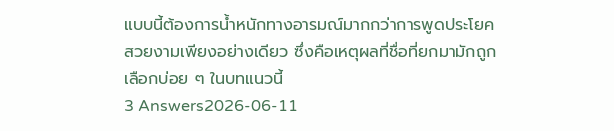แบบนี้ต้องการน้ำหนักทางอารมณ์มากกว่าการพูดประโยคสวยงามเพียงอย่างเดียว ซึ่งคือเหตุผลที่ชื่อที่ยกมามักถูกเลือกบ่อย ๆ ในบทแนวนี้
3 Answers2026-06-11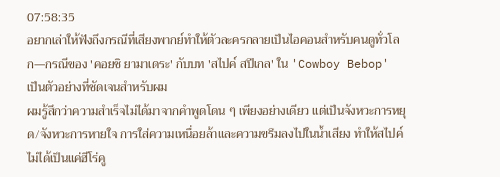07:58:35
อยากเล่าให้ฟังถึงกรณีที่เสียงพากย์ทำให้ตัวละครกลายเป็นไอคอนสำหรับคนดูทั่วโลก—กรณีของ 'คอยชิ ยามาเดระ' กับบท 'สไปค์ สปีเกล' ใน 'Cowboy Bebop' เป็นตัวอย่างที่ชัดเจนสำหรับผม
ผมรู้สึกว่าความสำเร็จไม่ได้มาจากคำพูดโดน ๆ เพียงอย่างเดียว แต่เป็นจังหวะการหยุด/จังหวะการหายใจ การใส่ความเหนื่อยล้าและความขรึมลงไปในน้ำเสียง ทำให้สไปค์ไม่ได้เป็นแค่ฮีโร่คู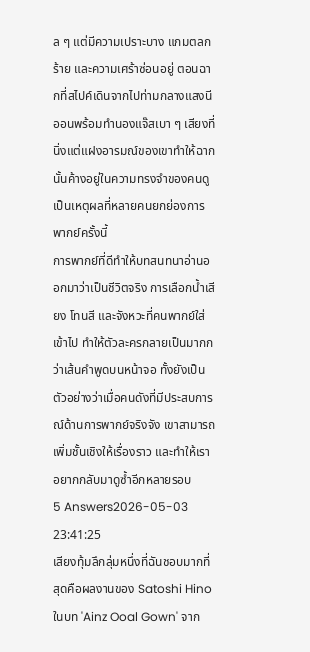ล ๆ แต่มีความเปราะบาง แกมตลกร้าย และความเศร้าซ่อนอยู่ ตอนฉากที่สไปค์เดินจากไปท่ามกลางแสงนีออนพร้อมทำนองแจ๊สเบา ๆ เสียงที่นิ่งแต่แฝงอารมณ์ของเขาทำให้ฉากนั้นค้างอยู่ในความทรงจำของคนดู เป็นเหตุผลที่หลายคนยกย่องการพากย์ครั้งนี้
การพากย์ที่ดีทำให้บทสนทนาอ่านออกมาว่าเป็นชีวิตจริง การเลือกน้ำเสียง โทนสี และจังหวะที่คนพากย์ใส่เข้าไป ทำให้ตัวละครกลายเป็นมากกว่าเส้นคำพูดบนหน้าจอ ทั้งยังเป็นตัวอย่างว่าเมื่อคนดังที่มีประสบการณ์ด้านการพากย์จริงจัง เขาสามารถเพิ่มชั้นเชิงให้เรื่องราว และทำให้เราอยากกลับมาดูซ้ำอีกหลายรอบ
5 Answers2026-05-03 23:41:25
เสียงทุ้มลึกลุ่มหนึ่งที่ฉันชอบมากที่สุดคือผลงานของ Satoshi Hino ในบท 'Ainz Ooal Gown' จาก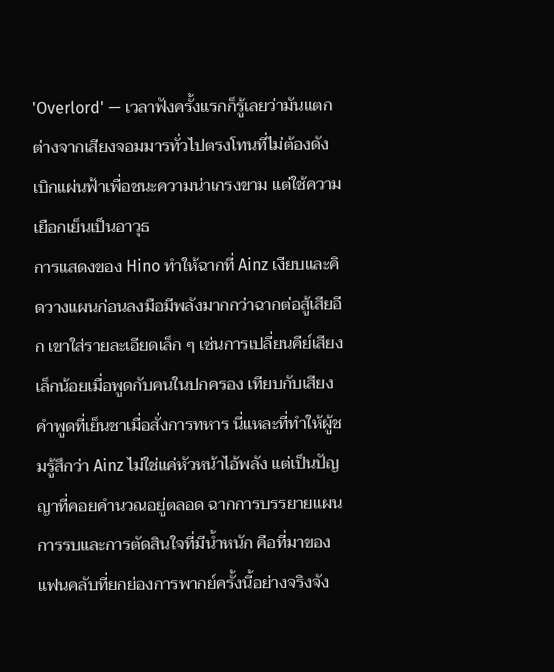'Overlord' — เวลาฟังครั้งแรกก็รู้เลยว่ามันแตกต่างจากเสียงจอมมารทั่วไปตรงโทนที่ไม่ต้องดังเบิกแผ่นฟ้าเพื่อชนะความน่าเกรงขาม แต่ใช้ความเยือกเย็นเป็นอาวุธ
การแสดงของ Hino ทำให้ฉากที่ Ainz เงียบและคิดวางแผนก่อนลงมือมีพลังมากกว่าฉากต่อสู้เสียอีก เขาใส่รายละเอียดเล็ก ๆ เช่นการเปลี่ยนคีย์เสียงเล็กน้อยเมื่อพูดกับคนในปกครอง เทียบกับเสียงคำพูดที่เย็นชาเมื่อสั่งการทหาร นี่แหละที่ทำให้ผู้ชมรู้สึกว่า Ainz ไม่ใช่แค่หัวหน้าไอ้พลัง แต่เป็นปัญญาที่คอยคำนวณอยู่ตลอด ฉากการบรรยายแผนการรบและการตัดสินใจที่มีน้ำหนัก คือที่มาของแฟนคลับที่ยกย่องการพากย์ครั้งนี้อย่างจริงจัง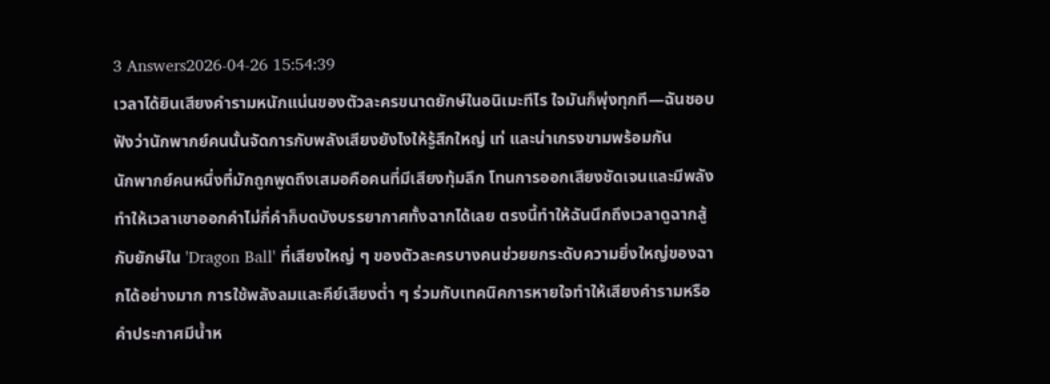3 Answers2026-04-26 15:54:39
เวลาได้ยินเสียงคำรามหนักแน่นของตัวละครขนาดยักษ์ในอนิเมะทีไร ใจมันก็พุ่งทุกที—ฉันชอบฟังว่านักพากย์คนนั้นจัดการกับพลังเสียงยังไงให้รู้สึกใหญ่ เท่ และน่าเกรงขามพร้อมกัน
นักพากย์คนหนึ่งที่มักถูกพูดถึงเสมอคือคนที่มีเสียงทุ้มลึก โทนการออกเสียงชัดเจนและมีพลัง ทำให้เวลาเขาออกคำไม่กี่คำก็บดบังบรรยากาศทั้งฉากได้เลย ตรงนี้ทำให้ฉันนึกถึงเวลาดูฉากสู้กับยักษ์ใน 'Dragon Ball' ที่เสียงใหญ่ ๆ ของตัวละครบางคนช่วยยกระดับความยิ่งใหญ่ของฉากได้อย่างมาก การใช้พลังลมและคีย์เสียงต่ำ ๆ ร่วมกับเทคนิคการหายใจทำให้เสียงคำรามหรือคำประกาศมีน้ำห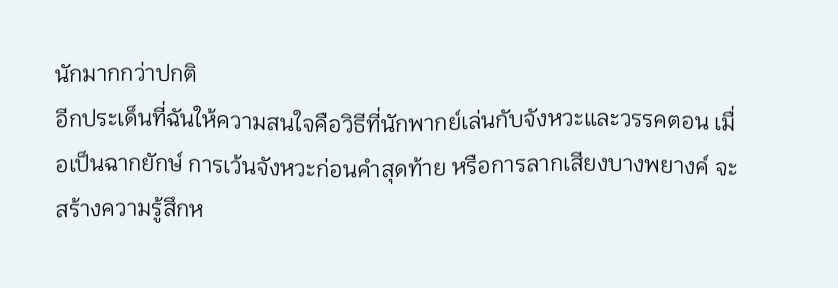นักมากกว่าปกติ
อีกประเด็นที่ฉันให้ความสนใจคือวิธีที่นักพากย์เล่นกับจังหวะและวรรคตอน เมื่อเป็นฉากยักษ์ การเว้นจังหวะก่อนคำสุดท้าย หรือการลากเสียงบางพยางค์ จะสร้างความรู้สึกห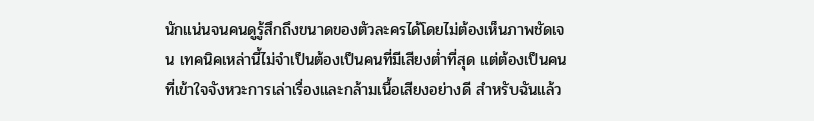นักแน่นจนคนดูรู้สึกถึงขนาดของตัวละครได้โดยไม่ต้องเห็นภาพชัดเจน เทคนิคเหล่านี้ไม่จำเป็นต้องเป็นคนที่มีเสียงต่ำที่สุด แต่ต้องเป็นคนที่เข้าใจจังหวะการเล่าเรื่องและกล้ามเนื้อเสียงอย่างดี สำหรับฉันแล้ว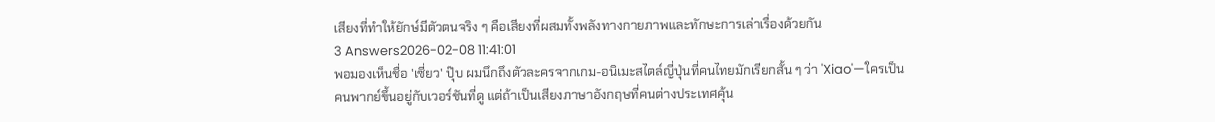เสียงที่ทำให้ยักษ์มีตัวตนจริง ๆ คือเสียงที่ผสมทั้งพลังทางกายภาพและทักษะการเล่าเรื่องด้วยกัน
3 Answers2026-02-08 11:41:01
พอมองเห็นชื่อ 'เซี่ยว' ปุ๊บ ผมนึกถึงตัวละครจากเกม-อนิเมะสไตล์ญี่ปุ่นที่คนไทยมักเรียกสั้น ๆ ว่า 'Xiao'—ใครเป็นคนพากย์ขึ้นอยู่กับเวอร์ชันที่ดู แต่ถ้าเป็นเสียงภาษาอังกฤษที่คนต่างประเทศคุ้น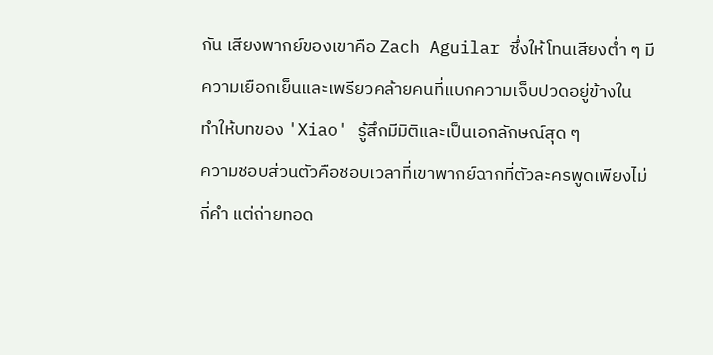กัน เสียงพากย์ของเขาคือ Zach Aguilar ซึ่งให้โทนเสียงต่ำ ๆ มีความเยือกเย็นและเพรียวคล้ายคนที่แบกความเจ็บปวดอยู่ข้างใน ทำให้บทของ 'Xiao' รู้สึกมีมิติและเป็นเอกลักษณ์สุด ๆ
ความชอบส่วนตัวคือชอบเวลาที่เขาพากย์ฉากที่ตัวละครพูดเพียงไม่กี่คำ แต่ถ่ายทอด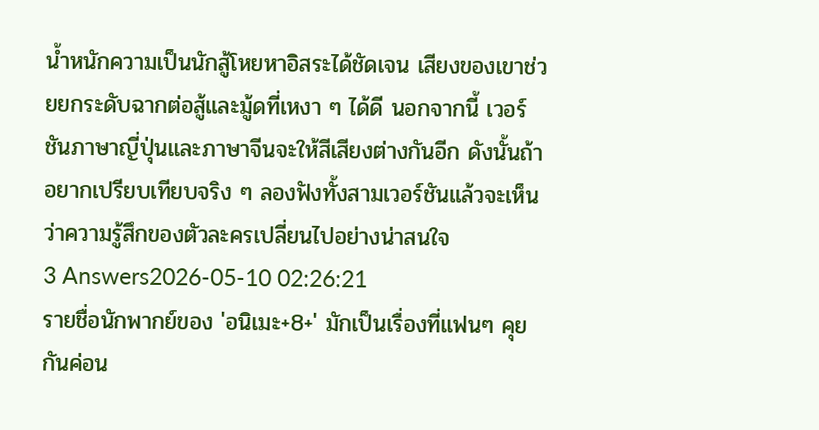น้ำหนักความเป็นนักสู้โหยหาอิสระได้ชัดเจน เสียงของเขาช่วยยกระดับฉากต่อสู้และมู้ดที่เหงา ๆ ได้ดี นอกจากนี้ เวอร์ชันภาษาญี่ปุ่นและภาษาจีนจะให้สีเสียงต่างกันอีก ดังนั้นถ้าอยากเปรียบเทียบจริง ๆ ลองฟังทั้งสามเวอร์ชันแล้วจะเห็นว่าความรู้สึกของตัวละครเปลี่ยนไปอย่างน่าสนใจ
3 Answers2026-05-10 02:26:21
รายชื่อนักพากย์ของ 'อนิเมะ+8+' มักเป็นเรื่องที่แฟนๆ คุยกันค่อน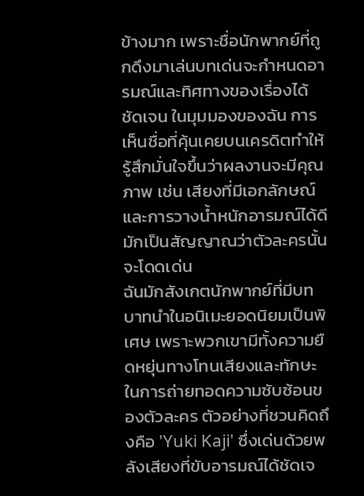ข้างมาก เพราะชื่อนักพากย์ที่ถูกดึงมาเล่นบทเด่นจะกำหนดอารมณ์และทิศทางของเรื่องได้ชัดเจน ในมุมมองของฉัน การเห็นชื่อที่คุ้นเคยบนเครดิตทำให้รู้สึกมั่นใจขึ้นว่าผลงานจะมีคุณภาพ เช่น เสียงที่มีเอกลักษณ์และการวางน้ำหนักอารมณ์ได้ดีมักเป็นสัญญาณว่าตัวละครนั้นจะโดดเด่น
ฉันมักสังเกตนักพากย์ที่มีบทบาทนำในอนิเมะยอดนิยมเป็นพิเศษ เพราะพวกเขามีทั้งความยืดหยุ่นทางโทนเสียงและทักษะในการถ่ายทอดความซับซ้อนของตัวละคร ตัวอย่างที่ชวนคิดถึงคือ 'Yuki Kaji' ซึ่งเด่นด้วยพลังเสียงที่ขับอารมณ์ได้ชัดเจ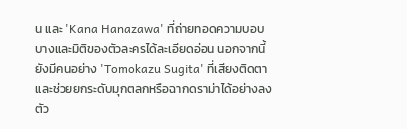น และ 'Kana Hanazawa' ที่ถ่ายทอดความบอบบางและมิติของตัวละครได้ละเอียดอ่อน นอกจากนี้ยังมีคนอย่าง 'Tomokazu Sugita' ที่เสียงติดตาและช่วยยกระดับมุกตลกหรือฉากดราม่าได้อย่างลงตัว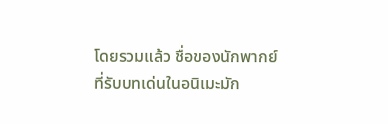โดยรวมแล้ว ชื่อของนักพากย์ที่รับบทเด่นในอนิเมะมัก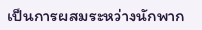เป็นการผสมระหว่างนักพาก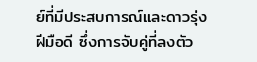ย์ที่มีประสบการณ์และดาวรุ่งฝีมือดี ซึ่งการจับคู่ที่ลงตัว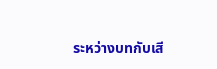ระหว่างบทกับเสี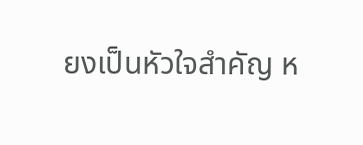ยงเป็นหัวใจสำคัญ ห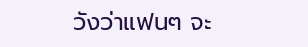วังว่าแฟนๆ จะ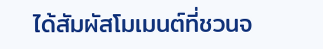ได้สัมผัสโมเมนต์ที่ชวนจ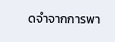ดจำจากการพา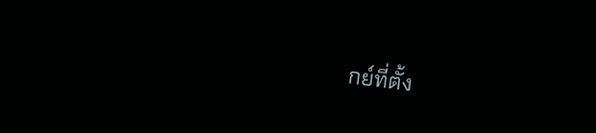กย์ที่ตั้ง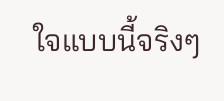ใจแบบนี้จริงๆ